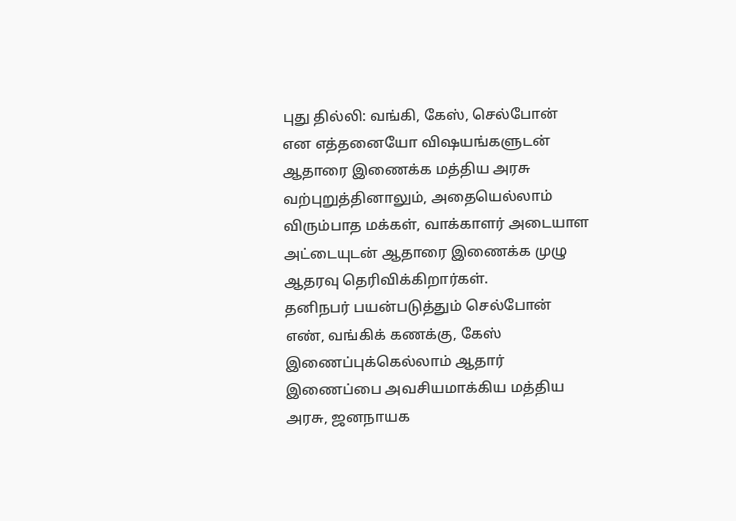புது தில்லி: வங்கி, கேஸ், செல்போன் என எத்தனையோ விஷயங்களுடன் ஆதாரை இணைக்க மத்திய அரசு வற்புறுத்தினாலும், அதையெல்லாம் விரும்பாத மக்கள், வாக்காளர் அடையாள அட்டையுடன் ஆதாரை இணைக்க முழு ஆதரவு தெரிவிக்கிறார்கள்.
தனிநபர் பயன்படுத்தும் செல்போன் எண், வங்கிக் கணக்கு, கேஸ் இணைப்புக்கெல்லாம் ஆதார் இணைப்பை அவசியமாக்கிய மத்திய அரசு, ஜனநாயக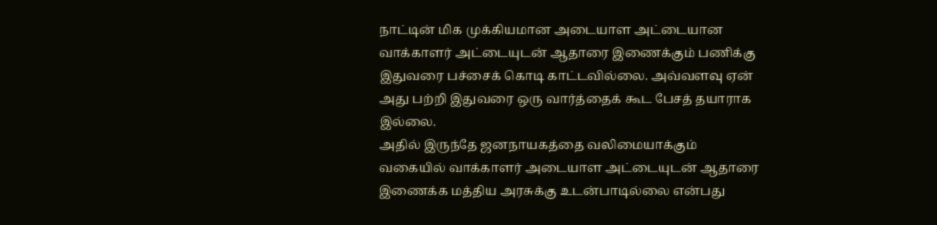நாட்டின் மிக முக்கியமான அடையாள அட்டையான வாக்காளர் அட்டையுடன் ஆதாரை இணைக்கும் பணிக்கு இதுவரை பச்சைக் கொடி காட்டவில்லை. அவ்வளவு ஏன் அது பற்றி இதுவரை ஒரு வார்த்தைக் கூட பேசத் தயாராக இல்லை.
அதில் இருந்தே ஜனநாயகத்தை வலிமையாக்கும் வகையில் வாக்காளர் அடையாள அட்டையுடன் ஆதாரை இணைக்க மத்திய அரசுக்கு உடன்பாடில்லை என்பது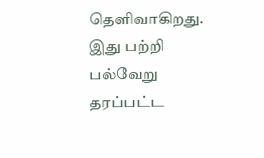தெளிவாகிறது.
இது பற்றி பல்வேறு தரப்பட்ட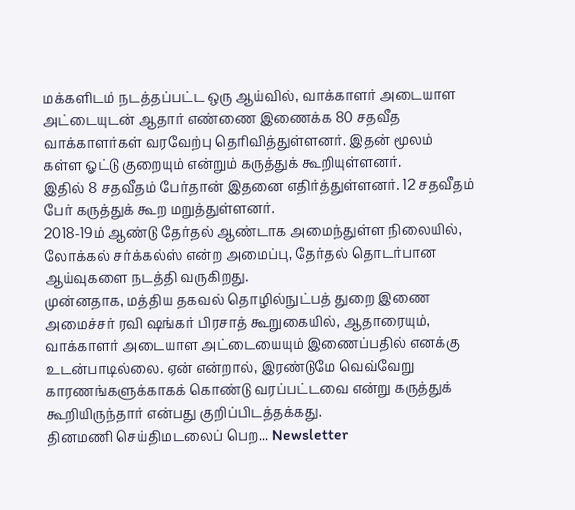மக்களிடம் நடத்தப்பட்ட ஒரு ஆய்வில், வாக்காளர் அடையாள அட்டையுடன் ஆதார் எண்ணை இணைக்க 80 சதவீத வாக்காளர்கள் வரவேற்பு தெரிவித்துள்ளனர். இதன் மூலம் கள்ள ஓட்டு குறையும் என்றும் கருத்துக் கூறியுள்ளனர்.
இதில் 8 சதவீதம் பேர்தான் இதனை எதிர்த்துள்ளனர். 12 சதவீதம் பேர் கருத்துக் கூற மறுத்துள்ளனர்.
2018-19ம் ஆண்டு தேர்தல் ஆண்டாக அமைந்துள்ள நிலையில், லோக்கல் சர்க்கல்ஸ் என்ற அமைப்பு, தேர்தல் தொடர்பான ஆய்வுகளை நடத்தி வருகிறது.
முன்னதாக, மத்திய தகவல் தொழில்நுட்பத் துறை இணை அமைச்சர் ரவி ஷங்கர் பிரசாத் கூறுகையில், ஆதாரையும், வாக்காளர் அடையாள அட்டையையும் இணைப்பதில் எனக்கு உடன்பாடில்லை. ஏன் என்றால், இரண்டுமே வெவ்வேறு காரணங்களுக்காகக் கொண்டு வரப்பட்டவை என்று கருத்துக் கூறியிருந்தார் என்பது குறிப்பிடத்தக்கது.
தினமணி செய்திமடலைப் பெற... Newsletter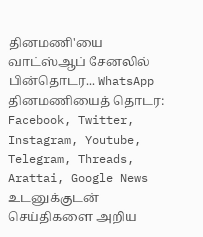தினமணி'யை வாட்ஸ்ஆப் சேனலில் பின்தொடர... WhatsApp
தினமணியைத் தொடர: Facebook, Twitter, Instagram, Youtube, Telegram, Threads, Arattai, Google News
உடனுக்குடன் செய்திகளை அறிய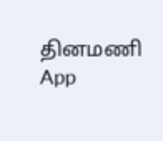தினமணி App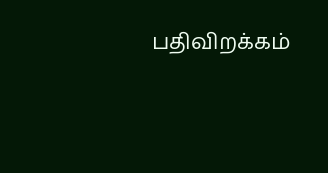பதிவிறக்கம்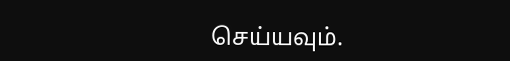செய்யவும்.